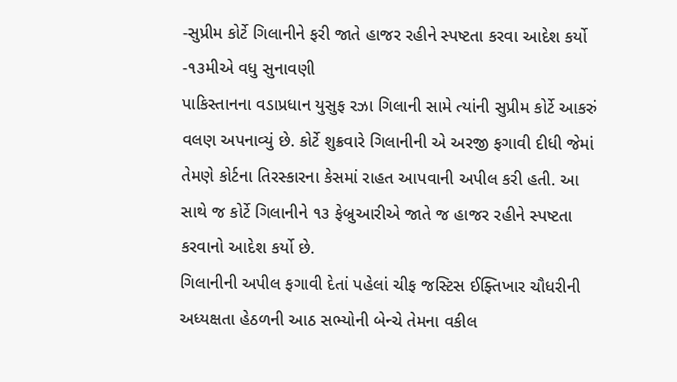-સુપ્રીમ કોર્ટે ગિલાનીને ફરી જાતે હાજર રહીને સ્પષ્ટતા કરવા આદેશ કર્યો -૧૩મીએ વધુ સુનાવણી
પાકિસ્તાનના વડાપ્રધાન યુસુફ રઝા ગિલાની સામે ત્યાંની સુપ્રીમ કોર્ટે આકરું વલણ અપનાવ્યું છે. કોર્ટે શુક્રવારે ગિલાનીની એ અરજી ફગાવી દીધી જેમાં તેમણે કોર્ટના તિરસ્કારના કેસમાં રાહત આપવાની અપીલ કરી હતી. આ સાથે જ કોર્ટે ગિલાનીને ૧૩ ફેબ્રુઆરીએ જાતે જ હાજર રહીને સ્પષ્ટતા કરવાનો આદેશ કર્યો છે.
ગિલાનીની અપીલ ફગાવી દેતાં પહેલાં ચીફ જસ્ટિસ ઈફ્તિખાર ચૌધરીની અધ્યક્ષતા હેઠળની આઠ સભ્યોની બેન્ચે તેમના વકીલ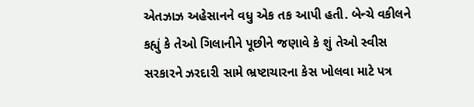એતઝાઝ અહેસાનને વધુ એક તક આપી હતી. બેન્ચે વકીલને કહ્યું કે તેઓ ગિલાનીને પૂછીને જણાવે કે શું તેઓ સ્વીસ સરકારને ઝરદારી સામે ભ્રષ્ટાચારના કેસ ખોલવા માટે પત્ર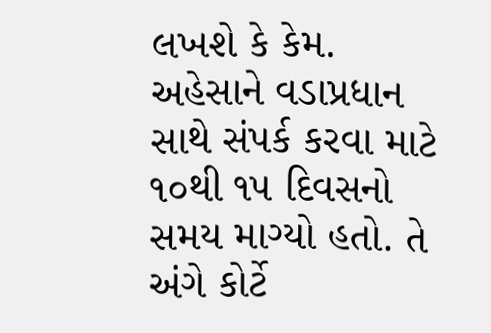લખશે કે કેમ.
અહેસાને વડાપ્રધાન સાથે સંપર્ક કરવા માટે ૧૦થી ૧૫ દિવસનો સમય માગ્યો હતો. તે અંગે કોર્ટે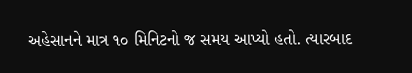અહેસાનને માત્ર ૧૦ મિનિટનો જ સમય આપ્યો હતો. ત્યારબાદ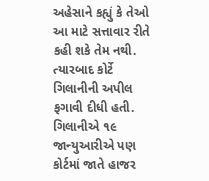અહેસાને કહ્યું કે તેઓ આ માટે સત્તાવાર રીતે કહી શકે તેમ નથી. ત્યારબાદ કોર્ટે ગિલાનીની અપીલ ફગાવી દીધી હતી. ગિલાનીએ ૧૯ જાન્યુઆરીએ પણ કોર્ટમાં જાતે હાજર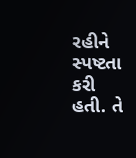રહીને સ્પષ્ટતા કરી હતી. તે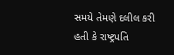સમયે તેમણે દલીલ કરી હતી કે રાષ્ટ્રપતિ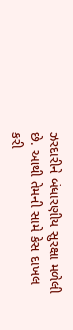ઝરદારીને બંધારણીય સુરક્ષા મળેલી છે. આથી તેમની સામે કેસ દાખલ કરી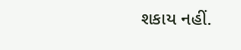શકાય નહીં.